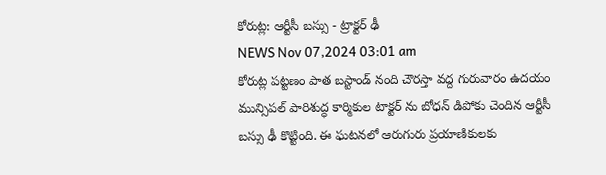కోరుట్ల: ఆర్టీసీ బస్సు - ట్రాక్టర్ ఢీ
NEWS Nov 07,2024 03:01 am
కోరుట్ల పట్టణం పాత బస్టాండ్ నంది చౌరస్తా వద్ద గురువారం ఉదయం మున్సిపల్ పారిశుద్ధ కార్మికుల టాక్టర్ ను బోధన్ డిపోకు చెందిన ఆర్టీసీ బస్సు ఢీ కొట్టింది. ఈ ఘటనలో ఆరుగురు ప్రయాణికులకు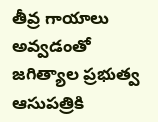తీవ్ర గాయాలు అవ్వడంతో జగిత్యాల ప్రభుత్వ ఆసుపత్రికి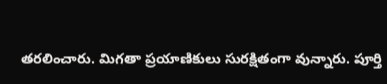తరలించారు. మిగతా ప్రయాణికులు సురక్షితంగా వున్నారు. పూర్తి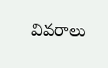వివరాలు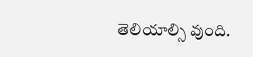తెలియాల్సి వుంది.